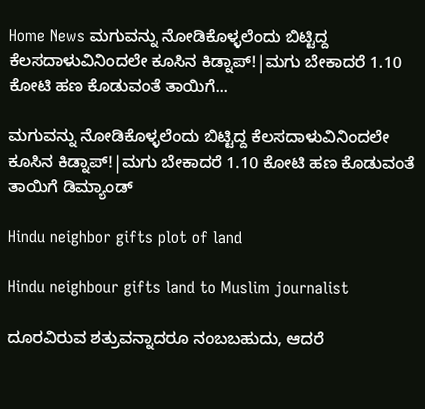Home News ಮಗುವನ್ನು ನೋಡಿಕೊಳ್ಳಲೆಂದು ಬಿಟ್ಟಿದ್ದ ಕೆಲಸದಾಳುವಿನಿಂದಲೇ ಕೂಸಿನ ಕಿಡ್ನಾಪ್!|ಮಗು ಬೇಕಾದರೆ 1.10 ಕೋಟಿ ಹಣ ಕೊಡುವಂತೆ ತಾಯಿಗೆ...

ಮಗುವನ್ನು ನೋಡಿಕೊಳ್ಳಲೆಂದು ಬಿಟ್ಟಿದ್ದ ಕೆಲಸದಾಳುವಿನಿಂದಲೇ ಕೂಸಿನ ಕಿಡ್ನಾಪ್!|ಮಗು ಬೇಕಾದರೆ 1.10 ಕೋಟಿ ಹಣ ಕೊಡುವಂತೆ ತಾಯಿಗೆ ಡಿಮ್ಯಾಂಡ್

Hindu neighbor gifts plot of land

Hindu neighbour gifts land to Muslim journalist

ದೂರವಿರುವ ಶತ್ರುವನ್ನಾದರೂ ನಂಬಬಹುದು, ಆದರೆ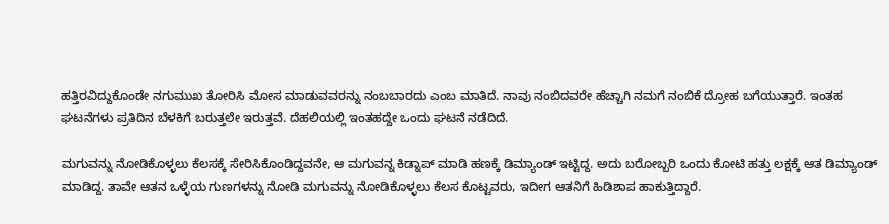ಹತ್ತಿರವಿದ್ದುಕೊಂಡೇ ನಗುಮುಖ ತೋರಿಸಿ ಮೋಸ ಮಾಡುವವರನ್ನು ನಂಬಬಾರದು ಎಂಬ ಮಾತಿದೆ. ನಾವು ನಂಬಿದವರೇ ಹೆಚ್ಚಾಗಿ ನಮಗೆ ನಂಬಿಕೆ ದ್ರೋಹ ಬಗೆಯುತ್ತಾರೆ. ಇಂತಹ ಘಟನೆಗಳು ಪ್ರತಿದಿನ ಬೆಳಕಿಗೆ ಬರುತ್ತಲೇ ಇರುತ್ತವೆ. ದೆಹಲಿಯಲ್ಲಿ ಇಂತಹದ್ದೇ ಒಂದು ಘಟನೆ ನಡೆದಿದೆ.

ಮಗುವನ್ನು ನೋಡಿಕೊಳ್ಳಲು ಕೆಲಸಕ್ಕೆ ಸೇರಿಸಿಕೊಂಡಿದ್ದವನೇ, ಆ ಮಗುವನ್ನ ಕಿಡ್ನಾಪ್ ಮಾಡಿ ಹಣಕ್ಕೆ ಡಿಮ್ಯಾಂಡ್ ಇಟ್ಟಿದ್ದ. ಅದು ಬರೋಬ್ಬರಿ ಒಂದು ಕೋಟಿ ಹತ್ತು ಲಕ್ಷಕ್ಕೆ ಆತ ಡಿಮ್ಯಾಂಡ್ ಮಾಡಿದ್ದ. ತಾವೇ ಆತನ ಒಳ್ಳೆಯ ಗುಣಗಳನ್ನು ನೋಡಿ ಮಗುವನ್ನು ನೋಡಿಕೊಳ್ಳಲು ಕೆಲಸ ಕೊಟ್ಟವರು, ಇದೀಗ ಆತನಿಗೆ ಹಿಡಿಶಾಪ ಹಾಕುತ್ತಿದ್ದಾರೆ.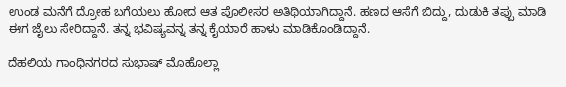ಉಂಡ ಮನೆಗೆ ದ್ರೋಹ ಬಗೆಯಲು ಹೋದ ಆತ ಪೊಲೀಸರ ಅತಿಥಿಯಾಗಿದ್ದಾನೆ. ಹಣದ ಆಸೆಗೆ ಬಿದ್ದು, ದುಡುಕಿ ತಪ್ಪು ಮಾಡಿ ಈಗ ಜೈಲು ಸೇರಿದ್ದಾನೆ. ತನ್ನ ಭವಿಷ್ಯವನ್ನ ತನ್ನ ಕೈಯಾರೆ ಹಾಳು ಮಾಡಿಕೊಂಡಿದ್ದಾನೆ.

ದೆಹಲಿಯ ಗಾಂಧಿನಗರದ ಸುಭಾಷ್ ಮೊಹೊಲ್ಲಾ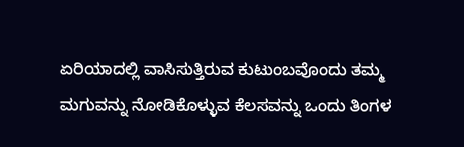ಏರಿಯಾದಲ್ಲಿ ವಾಸಿಸುತ್ತಿರುವ ಕುಟುಂಬವೊಂದು ತಮ್ಮ ಮಗುವನ್ನು ನೋಡಿಕೊಳ್ಳುವ ಕೆಲಸವನ್ನು ಒಂದು ತಿಂಗಳ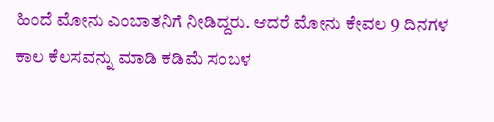ಹಿಂದೆ ಮೋನು ಎಂಬಾತನಿಗೆ ನೀಡಿದ್ದರು. ಆದರೆ ಮೋನು ಕೇವಲ 9 ದಿನಗಳ ಕಾಲ ಕೆಲಸವನ್ನು ಮಾಡಿ ಕಡಿಮೆ ಸಂಬಳ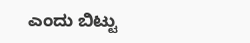ಎಂದು ಬಿಟ್ಟು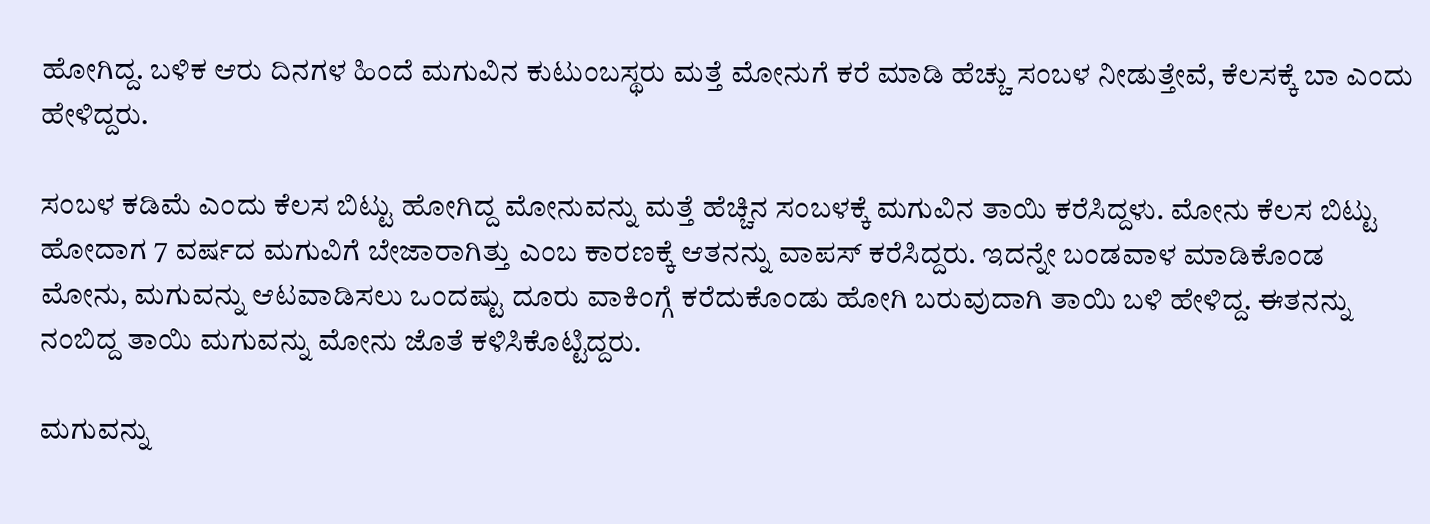ಹೋಗಿದ್ದ. ಬಳಿಕ ಆರು ದಿನಗಳ ಹಿಂದೆ ಮಗುವಿನ ಕುಟುಂಬಸ್ಥರು ಮತ್ತೆ ಮೋನುಗೆ ಕರೆ ಮಾಡಿ ಹೆಚ್ಚು ಸಂಬಳ ನೀಡುತ್ತೇವೆ, ಕೆಲಸಕ್ಕೆ ಬಾ ಎಂದು ಹೇಳಿದ್ದರು.

ಸಂಬಳ ಕಡಿಮೆ ಎಂದು ಕೆಲಸ ಬಿಟ್ಟು ಹೋಗಿದ್ದ ಮೋನುವನ್ನು ಮತ್ತೆ ಹೆಚ್ಚಿನ ಸಂಬಳಕ್ಕೆ ಮಗುವಿನ ತಾಯಿ ಕರೆಸಿದ್ದಳು. ಮೋನು ಕೆಲಸ ಬಿಟ್ಟು ಹೋದಾಗ 7 ವರ್ಷದ ಮಗುವಿಗೆ ಬೇಜಾರಾಗಿತ್ತು ಎಂಬ ಕಾರಣಕ್ಕೆ ಆತನನ್ನು ವಾಪಸ್ ಕರೆಸಿದ್ದರು. ಇದನ್ನೇ ಬಂಡವಾಳ ಮಾಡಿಕೊಂಡ ಮೋನು, ಮಗುವನ್ನು ಆಟವಾಡಿಸಲು ಒಂದಷ್ಟು ದೂರು ವಾಕಿಂಗ್ಗೆ ಕರೆದುಕೊಂಡು ಹೋಗಿ ಬರುವುದಾಗಿ ತಾಯಿ ಬಳಿ ಹೇಳಿದ್ದ. ಈತನನ್ನು ನಂಬಿದ್ದ ತಾಯಿ ಮಗುವನ್ನು ಮೋನು ಜೊತೆ ಕಳಿಸಿಕೊಟ್ಟಿದ್ದರು.

ಮಗುವನ್ನು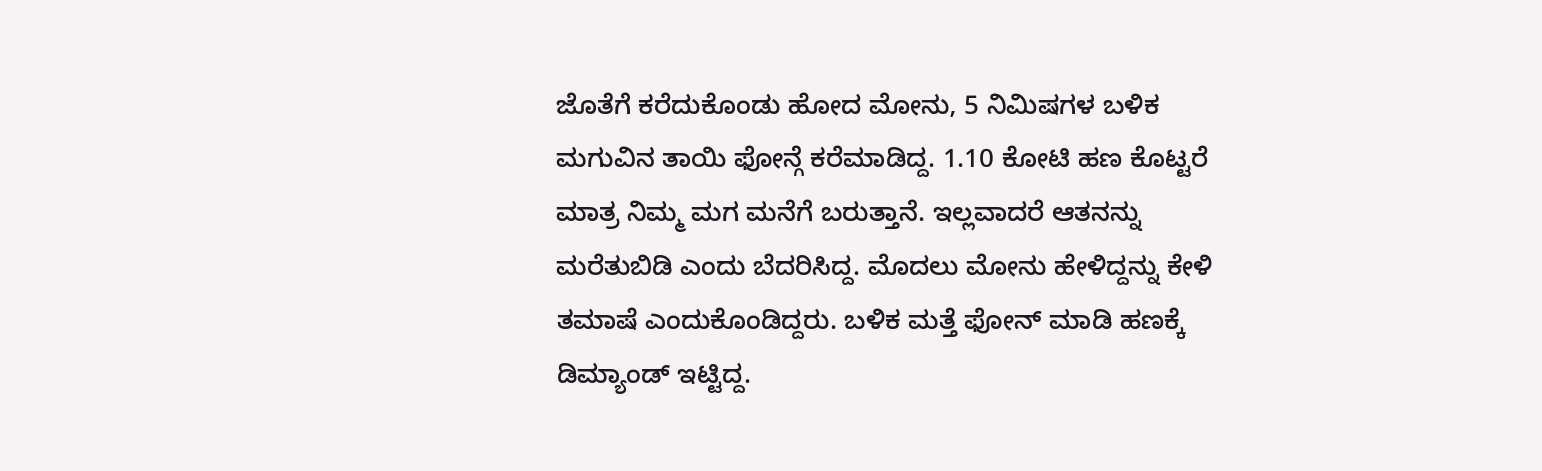ಜೊತೆಗೆ ಕರೆದುಕೊಂಡು ಹೋದ ಮೋನು, 5 ನಿಮಿಷಗಳ ಬಳಿಕ ಮಗುವಿನ ತಾಯಿ ಫೋನ್ಗೆ ಕರೆಮಾಡಿದ್ದ. 1.10 ಕೋಟಿ ಹಣ ಕೊಟ್ಟರೆ ಮಾತ್ರ ನಿಮ್ಮ ಮಗ ಮನೆಗೆ ಬರುತ್ತಾನೆ. ಇಲ್ಲವಾದರೆ ಆತನನ್ನು ಮರೆತುಬಿಡಿ ಎಂದು ಬೆದರಿಸಿದ್ದ. ಮೊದಲು ಮೋನು ಹೇಳಿದ್ದನ್ನು ಕೇಳಿ ತಮಾಷೆ ಎಂದುಕೊಂಡಿದ್ದರು. ಬಳಿಕ ಮತ್ತೆ ಫೋನ್ ಮಾಡಿ ಹಣಕ್ಕೆ ಡಿಮ್ಯಾಂಡ್ ಇಟ್ಟಿದ್ದ.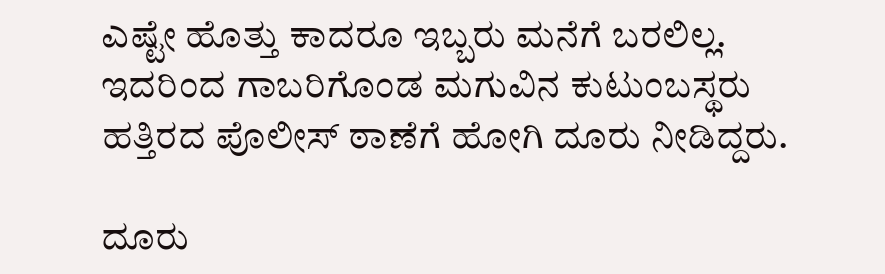ಎಷ್ಟೇ ಹೊತ್ತು ಕಾದರೂ ಇಬ್ಬರು ಮನೆಗೆ ಬರಲಿಲ್ಲ. ಇದರಿಂದ ಗಾಬರಿಗೊಂಡ ಮಗುವಿನ ಕುಟುಂಬಸ್ಥರು ಹತ್ತಿರದ ಪೊಲೀಸ್ ಠಾಣೆಗೆ ಹೋಗಿ ದೂರು ನೀಡಿದ್ದರು.

ದೂರು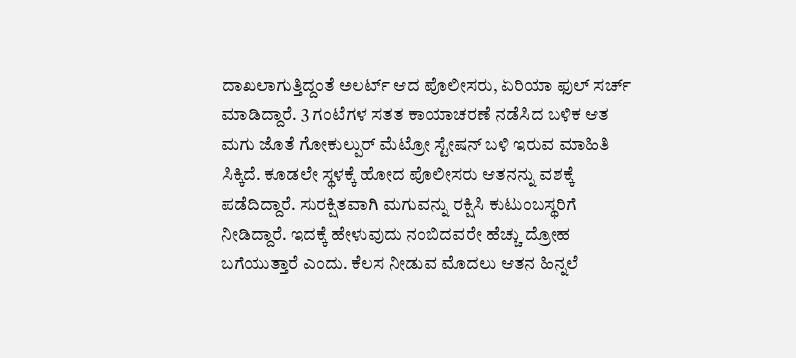ದಾಖಲಾಗುತ್ತಿದ್ದಂತೆ ಅಲರ್ಟ್ ಆದ ಪೊಲೀಸರು, ಏರಿಯಾ ಫುಲ್ ಸರ್ಚ್ ಮಾಡಿದ್ದಾರೆ. 3 ಗಂಟೆಗಳ ಸತತ ಕಾಯಾಚರಣೆ ನಡೆಸಿದ ಬಳಿಕ ಆತ ಮಗು ಜೊತೆ ಗೋಕುಲ್ಪುರ್ ಮೆಟ್ರೋ ಸ್ಟೇಷನ್ ಬಳಿ ಇರುವ ಮಾಹಿತಿ ಸಿಕ್ಕಿದೆ. ಕೂಡಲೇ ಸ್ಥಳಕ್ಕೆ ಹೋದ ಪೊಲೀಸರು ಆತನನ್ನು ವಶಕ್ಕೆ ಪಡೆದಿದ್ದಾರೆ. ಸುರಕ್ಷಿತವಾಗಿ ಮಗುವನ್ನು ರಕ್ಷಿಸಿ ಕುಟುಂಬಸ್ಥರಿಗೆ ನೀಡಿದ್ದಾರೆ. ಇದಕ್ಕೆ ಹೇಳುವುದು ನಂಬಿದವರೇ ಹೆಚ್ಚು ದ್ರೋಹ ಬಗೆಯುತ್ತಾರೆ ಎಂದು. ಕೆಲಸ ನೀಡುವ ಮೊದಲು ಆತನ ಹಿನ್ನಲೆ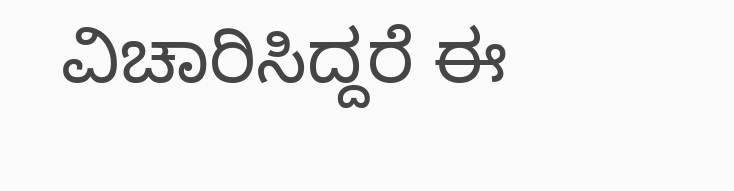ವಿಚಾರಿಸಿದ್ದರೆ ಈ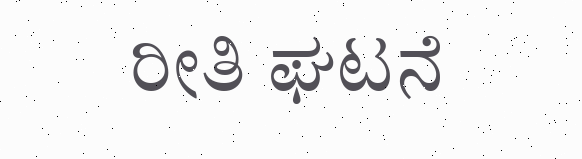ರೀತಿ ಘಟನೆ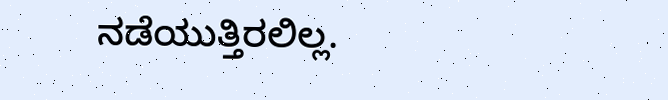ನಡೆಯುತ್ತಿರಲಿಲ್ಲ.